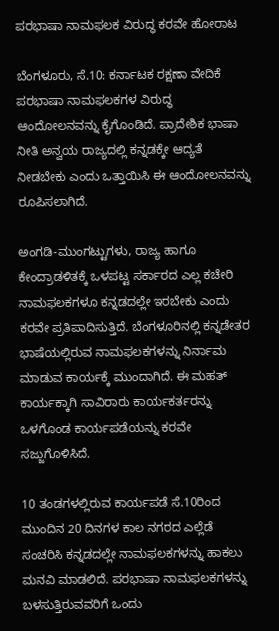ಪರಭಾಷಾ ನಾಮಫಲಕ ವಿರುದ್ಧ ಕರವೇ ಹೋರಾಟ

ಬೆಂಗಳೂರು, ಸೆ.10: ಕರ್ನಾಟಕ ರಕ್ಷಣಾ ವೇದಿಕೆ ಪರಭಾಷಾ ನಾಮಫಲಕಗಳ ವಿರುದ್ಧ ಆಂದೋಲನವನ್ನು ಕೈಗೊಂಡಿದೆ. ಪ್ರಾದೇಶಿಕ ಭಾಷಾ ನೀತಿ ಅನ್ವಯ ರಾಜ್ಯದಲ್ಲಿ ಕನ್ನಡಕ್ಕೇ ಆದ್ಯತೆ ನೀಡಬೇಕು ಎಂದು ಒತ್ತಾಯಿಸಿ ಈ ಆಂದೋಲನವನ್ನು ರೂಪಿಸಲಾಗಿದೆ.

ಅಂಗಡಿ-ಮುಂಗಟ್ಟುಗಳು, ರಾಜ್ಯ ಹಾಗೂ ಕೇಂದ್ರಾಡಳಿತಕ್ಕೆ ಒಳಪಟ್ಟ ಸರ್ಕಾರದ ಎಲ್ಲ ಕಚೇರಿ ನಾಮಫಲಕಗಳೂ ಕನ್ನಡದಲ್ಲೇ ಇರಬೇಕು ಎಂದು ಕರವೇ ಪ್ರತಿಪಾದಿಸುತ್ತಿದೆ. ಬೆಂಗಳೂರಿನಲ್ಲಿ ಕನ್ನಡೇತರ ಭಾಷೆಯಲ್ಲಿರುವ ನಾಮಫಲಕಗಳನ್ನು ನಿರ್ನಾಮ ಮಾಡುವ ಕಾರ್ಯಕ್ಕೆ ಮುಂದಾಗಿದೆ. ಈ ಮಹತ್ ಕಾರ್ಯಕ್ಕಾಗಿ ಸಾವಿರಾರು ಕಾರ್ಯಕರ್ತರನ್ನು ಒಳಗೊಂಡ ಕಾರ್ಯಪಡೆಯನ್ನು ಕರವೇ ಸಜ್ಜುಗೊಳಿಸಿದೆ.

10 ತಂಡಗಳಲ್ಲಿರುವ ಕಾರ್ಯಪಡೆ ಸೆ.10ರಿಂದ ಮುಂದಿನ 20 ದಿನಗಳ ಕಾಲ ನಗರದ ಎಲ್ಲೆಡೆ ಸಂಚರಿಸಿ ಕನ್ನಡದಲ್ಲೇ ನಾಮಫಲಕಗಳನ್ನು ಹಾಕಲು ಮನವಿ ಮಾಡಲಿದೆ. ಪರಭಾಷಾ ನಾಮಫಲಕಗಳನ್ನು ಬಳಸುತ್ತಿರುವವರಿಗೆ ಒಂದು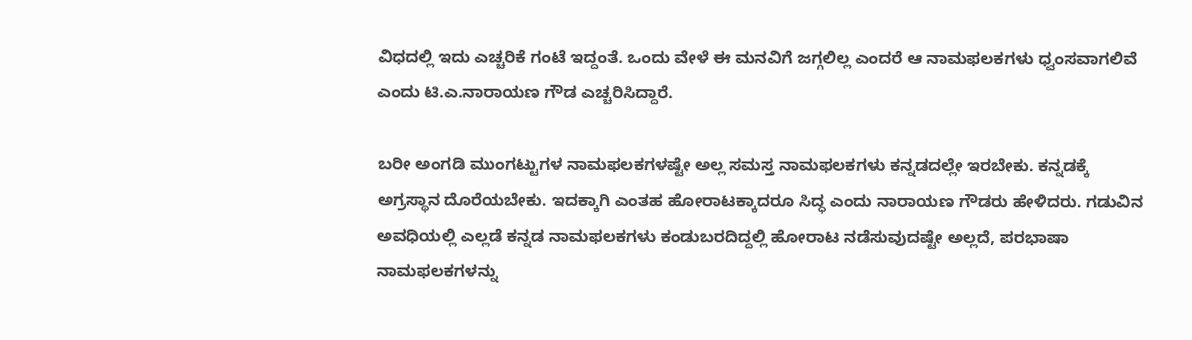ವಿಧದಲ್ಲಿ ಇದು ಎಚ್ಚರಿಕೆ ಗಂಟೆ ಇದ್ದಂತೆ. ಒಂದು ವೇಳೆ ಈ ಮನವಿಗೆ ಜಗ್ಗಲಿಲ್ಲ ಎಂದರೆ ಆ ನಾಮಫಲಕಗಳು ಧ್ವಂಸವಾಗಲಿವೆ ಎಂದು ಟಿ.ಎ.ನಾರಾಯಣ ಗೌಡ ಎಚ್ಚರಿಸಿದ್ದಾರೆ.

ಬರೀ ಅಂಗಡಿ ಮುಂಗಟ್ಟುಗಳ ನಾಮಫಲಕಗಳಷ್ಟೇ ಅಲ್ಲ ಸಮಸ್ತ ನಾಮಫಲಕಗಳು ಕನ್ನಡದಲ್ಲೇ ಇರಬೇಕು. ಕನ್ನಡಕ್ಕೆ ಅಗ್ರಸ್ಥಾನ ದೊರೆಯಬೇಕು. ಇದಕ್ಕಾಗಿ ಎಂತಹ ಹೋರಾಟಕ್ಕಾದರೂ ಸಿದ್ಧ ಎಂದು ನಾರಾಯಣ ಗೌಡರು ಹೇಳಿದರು. ಗಡುವಿನ ಅವಧಿಯಲ್ಲಿ ಎಲ್ಲಡೆ ಕನ್ನಡ ನಾಮಫಲಕಗಳು ಕಂಡುಬರದಿದ್ದಲ್ಲಿ ಹೋರಾಟ ನಡೆಸುವುದಷ್ಟೇ ಅಲ್ಲದೆ, ಪರಭಾಷಾ ನಾಮಫಲಕಗಳನ್ನು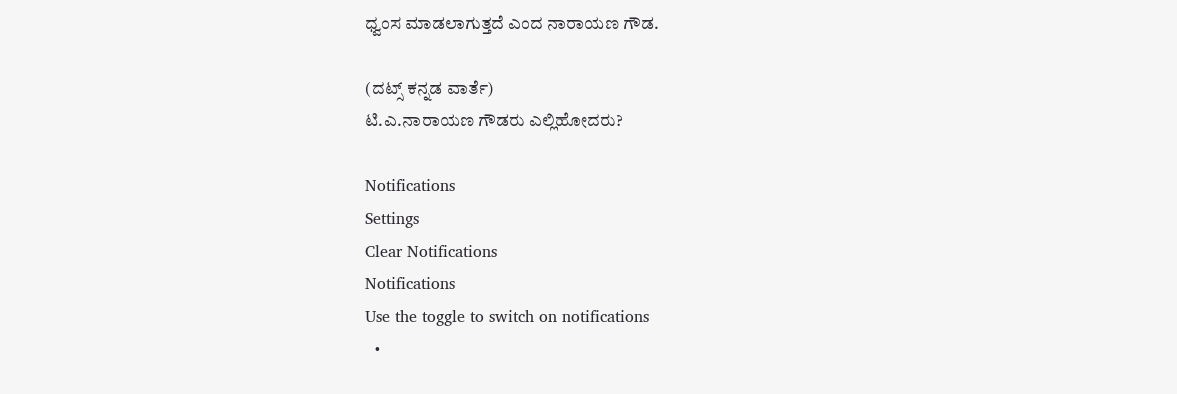ಧ್ವಂಸ ಮಾಡಲಾಗುತ್ತದೆ ಎಂದ ನಾರಾಯಣ ಗೌಡ.

(ದಟ್ಸ್ ಕನ್ನಡ ವಾರ್ತೆ)
ಟಿ.ಎ.ನಾರಾಯಣ ಗೌಡರು ಎಲ್ಲಿಹೋದರು?

Notifications
Settings
Clear Notifications
Notifications
Use the toggle to switch on notifications
  •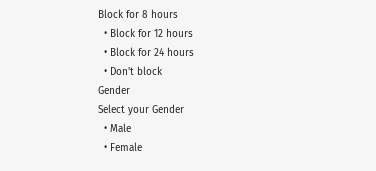Block for 8 hours
  • Block for 12 hours
  • Block for 24 hours
  • Don't block
Gender
Select your Gender
  • Male
  • Female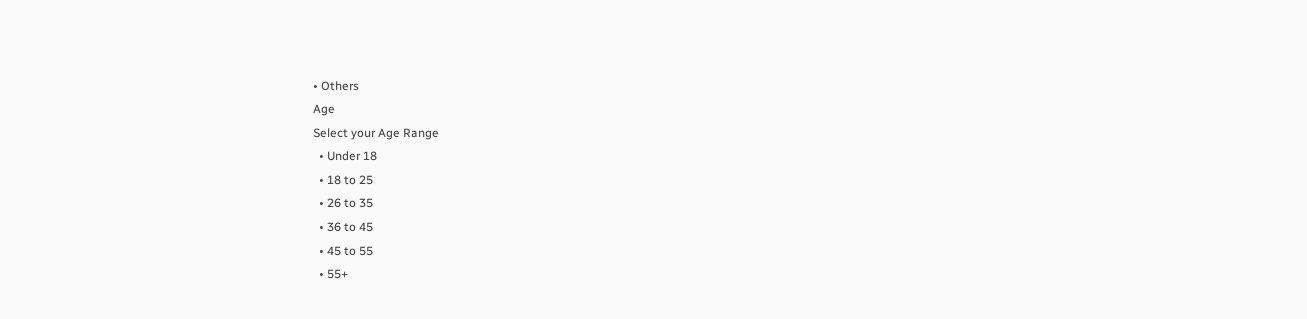• Others
Age
Select your Age Range
  • Under 18
  • 18 to 25
  • 26 to 35
  • 36 to 45
  • 45 to 55
  • 55+